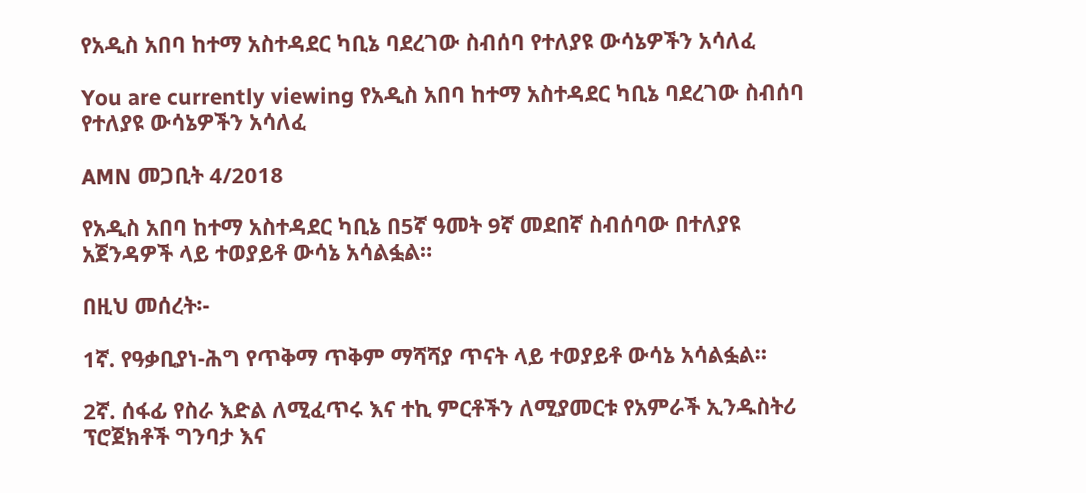የአዲስ አበባ ከተማ አስተዳደር ካቢኔ ባደረገው ስብሰባ የተለያዩ ውሳኔዎችን አሳለፈ

You are currently viewing የአዲስ አበባ ከተማ አስተዳደር ካቢኔ ባደረገው ስብሰባ የተለያዩ ውሳኔዎችን አሳለፈ

AMN መጋቢት 4/2018

የአዲስ አበባ ከተማ አስተዳደር ካቢኔ በ5ኛ ዓመት 9ኛ መደበኛ ስብሰባው በተለያዩ አጀንዳዎች ላይ ተወያይቶ ውሳኔ አሳልፏል።

በዚህ መሰረት፡-

1ኛ. የዓቃቢያነ-ሕግ የጥቅማ ጥቅም ማሻሻያ ጥናት ላይ ተወያይቶ ውሳኔ አሳልፏል።

2ኛ. ሰፋፊ የስራ እድል ለሚፈጥሩ እና ተኪ ምርቶችን ለሚያመርቱ የአምራች ኢንዱስትሪ ፕሮጀክቶች ግንባታ እና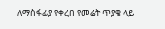ለማስፋፊያ የቀረበ የመሬት ጥያቄ ላይ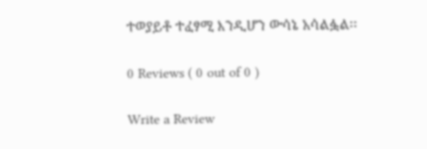ተወያይቶ ተፈፃሚ እንዲሆን ውሳኔ አሳልፏል፡፡

0 Reviews ( 0 out of 0 )

Write a Review